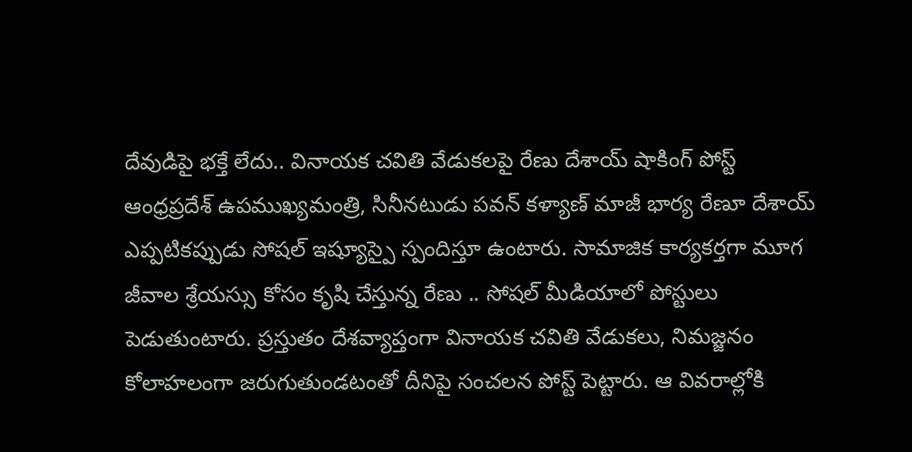దేవుడిపై భక్తే లేదు.. వినాయక చవితి వేడుకలపై రేణు దేశాయ్ షాకింగ్ పోస్ట్
ఆంధ్రప్రదేశ్ ఉపముఖ్యమంత్రి, సినీనటుడు పవన్ కళ్యాణ్ మాజీ భార్య రేణూ దేశాయ్ ఎప్పటికప్పుడు సోషల్ ఇష్యూస్పై స్పందిస్తూ ఉంటారు. సామాజిక కార్యకర్తగా మూగ జీవాల శ్రేయస్సు కోసం కృషి చేస్తున్న రేణు .. సోషల్ మీడియాలో పోస్టులు పెడుతుంటారు. ప్రస్తుతం దేశవ్యాప్తంగా వినాయక చవితి వేడుకలు, నిమజ్జనం కోలాహలంగా జరుగుతుండటంతో దీనిపై సంచలన పోస్ట్ పెట్టారు. ఆ వివరాల్లోకి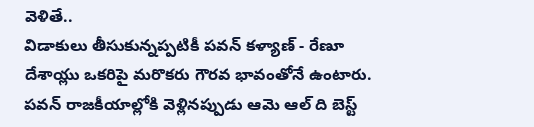వెళితే..
విడాకులు తీసుకున్నప్పటికీ పవన్ కళ్యాణ్ - రేణూ దేశాయ్లు ఒకరిపై మరొకరు గౌరవ భావంతోనే ఉంటారు. పవన్ రాజకీయాల్లోకి వెళ్లినప్పుడు ఆమె ఆల్ ది బెస్ట్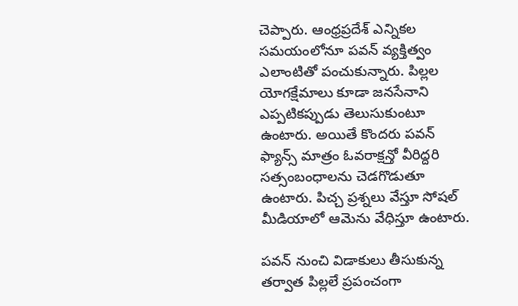చెప్పారు. ఆంధ్రప్రదేశ్ ఎన్నికల సమయంలోనూ పవన్ వ్యక్తిత్వం ఎలాంటితో పంచుకున్నారు. పిల్లల యోగక్షేమాలు కూడా జనసేనాని ఎప్పటికప్పుడు తెలుసుకుంటూ ఉంటారు. అయితే కొందరు పవన్ ఫ్యాన్స్ మాత్రం ఓవరాక్షన్తో వీరిద్దరి సత్సంబంధాలను చెడగొడుతూ ఉంటారు. పిచ్చ ప్రశ్నలు వేస్తూ సోషల్ మీడియాలో ఆమెను వేధిస్తూ ఉంటారు.

పవన్ నుంచి విడాకులు తీసుకున్న తర్వాత పిల్లలే ప్రపంచంగా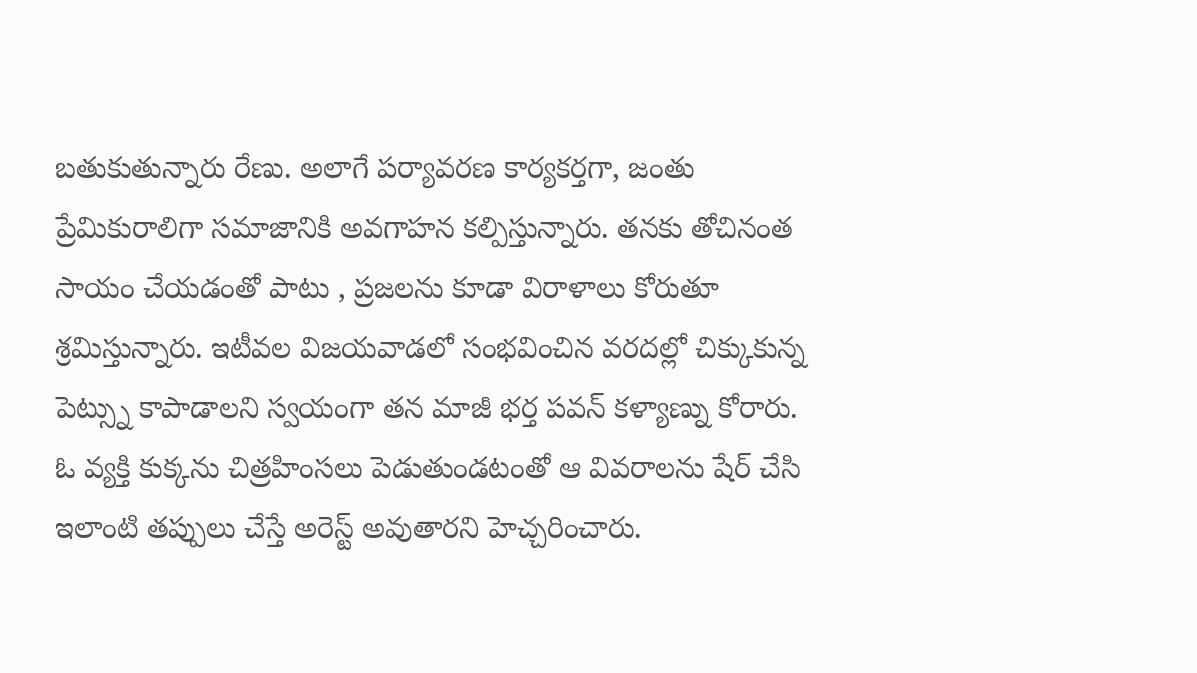బతుకుతున్నారు రేణు. అలాగే పర్యావరణ కార్యకర్తగా, జంతు ప్రేమికురాలిగా సమాజానికి అవగాహన కల్పిస్తున్నారు. తనకు తోచినంత సాయం చేయడంతో పాటు , ప్రజలను కూడా విరాళాలు కోరుతూ శ్రమిస్తున్నారు. ఇటీవల విజయవాడలో సంభవించిన వరదల్లో చిక్కుకున్న పెట్స్ను కాపాడాలని స్వయంగా తన మాజీ భర్త పవన్ కళ్యాణ్ను కోరారు. ఓ వ్యక్తి కుక్కను చిత్రహింసలు పెడుతుండటంతో ఆ వివరాలను షేర్ చేసి ఇలాంటి తప్పులు చేస్తే అరెస్ట్ అవుతారని హెచ్చరించారు.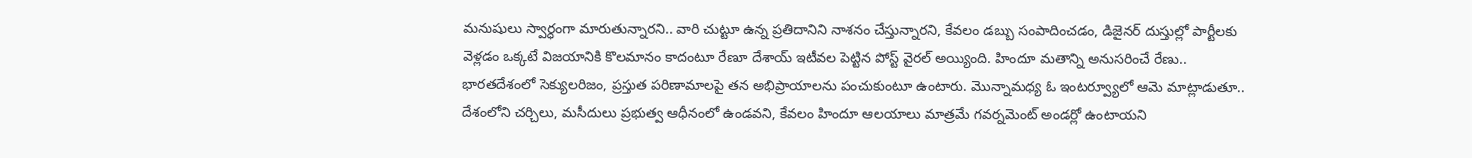మనుషులు స్వార్ధంగా మారుతున్నారని.. వారి చుట్టూ ఉన్న ప్రతిదానిని నాశనం చేస్తున్నారని, కేవలం డబ్బు సంపాదించడం, డిజైనర్ దుస్తుల్లో పార్టీలకు వెళ్లడం ఒక్కటే విజయానికి కొలమానం కాదంటూ రేణూ దేశాయ్ ఇటీవల పెట్టిన పోస్ట్ వైరల్ అయ్యింది. హిందూ మతాన్ని అనుసరించే రేణు.. భారతదేశంలో సెక్యులరిజం, ప్రస్తుత పరిణామాలపై తన అభిప్రాయాలను పంచుకుంటూ ఉంటారు. మొన్నామధ్య ఓ ఇంటర్వ్యూలో ఆమె మాట్లాడుతూ.. దేశంలోని చర్చిలు, మసీదులు ప్రభుత్వ ఆధీనంలో ఉండవని, కేవలం హిందూ ఆలయాలు మాత్రమే గవర్నమెంట్ అండర్లో ఉంటాయని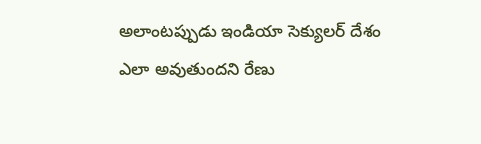అలాంటప్పుడు ఇండియా సెక్యులర్ దేశం ఎలా అవుతుందని రేణు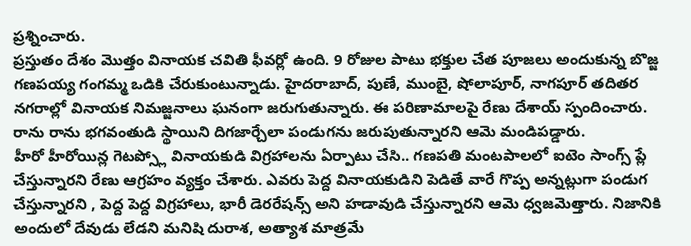ప్రశ్నించారు.
ప్రస్తుతం దేశం మొత్తం వినాయక చవితి ఫీవర్లో ఉంది. 9 రోజుల పాటు భక్తుల చేత పూజలు అందుకున్న బొజ్జ గణపయ్య గంగమ్మ ఒడికి చేరుకుంటున్నాడు. హైదరాబాద్, పుణే, ముంబై, షోలాపూర్, నాగపూర్ తదితర నగరాల్లో వినాయక నిమజ్జనాలు ఘనంగా జరుగుతున్నారు. ఈ పరిణామాలపై రేణు దేశాయ్ స్పందించారు. రాను రాను భగవంతుడి స్థాయిని దిగజార్చేలా పండుగను జరుపుతున్నారని ఆమె మండిపడ్డారు.
హీరో హీరోయిన్ల గెటప్స్లో వినాయకుడి విగ్రహాలను ఏర్పాటు చేసి.. గణపతి మంటపాలలో ఐటెం సాంగ్స్ ప్లే చేస్తున్నారని రేణు ఆగ్రహం వ్యక్తం చేశారు. ఎవరు పెద్ద వినాయకుడిని పెడితే వారే గొప్ప అన్నట్లుగా పండుగ చేస్తున్నారని , పెద్ద పెద్ద విగ్రహాలు, భారీ డెరరేషన్స్ అని హడావుడి చేస్తున్నారని ఆమె ధ్వజమెత్తారు. నిజానికి అందులో దేవుడు లేడని మనిషి దురాశ, అత్యాశ మాత్రమే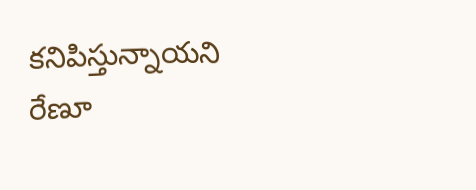కనిపిస్తున్నాయని రేణూ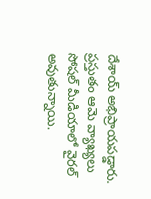దేశాయ్ అభిప్రాయపడ్డారు. ప్రస్తుతం ఆమె వ్యాఖ్యలు సోషల్ మీడియాలో వైరల్ అవుతున్నాయి.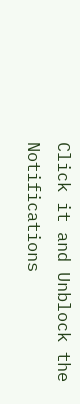Click it and Unblock the Notifications